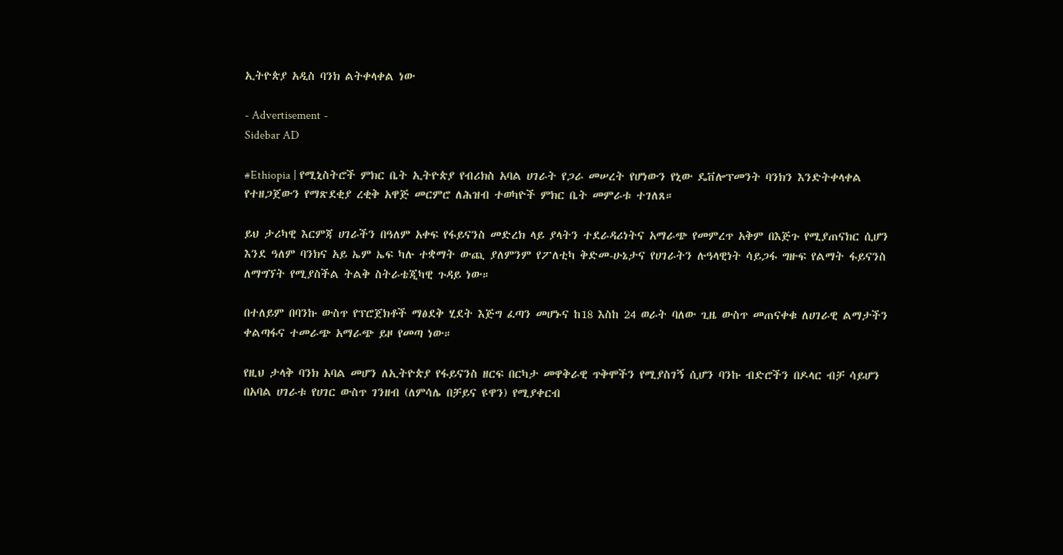ኢትዮጵያ አዲስ ባንክ ልትቀላቀል ነው

- Advertisement -
Sidebar AD

#Ethiopia | የሚኒስትሮች ምክር ቤት ኢትዮጵያ የብሪክስ አባል ሀገራት የጋራ መሠረት የሆነውን የኒው ዴቨሎፕመንት ባንክን እንድትቀላቀል የተዘጋጀውን የማጽደቂያ ረቂቅ አዋጅ መርምሮ ለሕዝብ ተወካዮች ምክር ቤት መምራቱ ተገለጸ።

ይህ ታሪካዊ እርምጃ ሀገራችን በዓለም አቀፍ የፋይናንስ መድረክ ላይ ያላትን ተደራዳሪነትና አማራጭ የመምረጥ አቅም በእጅጉ የሚያጠናክር ሲሆን እንደ ዓለም ባንክና አይ ኤም ኤፍ ካሉ ተቋማት ውጪ ያለምንም የፖለቲካ ቅድመ-ሁኔታና የሀገራትን ሉዓላዊነት ሳይጋፋ ግዙፍ የልማት ፋይናንስ ለማግኘት የሚያስችል ትልቅ ስትራቴጂካዊ ጉዳይ ነው።

በተለይም በባንኩ ውስጥ የፕሮጀክቶች ማፅደቅ ሂደት እጅግ ፈጣን መሆኑና ከ18 እስከ 24 ወራት ባለው ጊዜ ውስጥ መጠናቀቁ ለሀገራዊ ልማታችን ቀልጣፋና ተመራጭ አማራጭ ይዞ የመጣ ነው።

የዚህ ታላቅ ባንክ አባል መሆን ለኢትዮጵያ የፋይናንስ ዘርፍ በርካታ መዋቅራዊ ጥቅሞችን የሚያስገኝ ሲሆን ባንኩ ብድሮችን በዶላር ብቻ ሳይሆን በአባል ሀገራቱ የሀገር ውስጥ ገንዘብ (ለምሳሌ በቻይና ዩዋን) የሚያቀርብ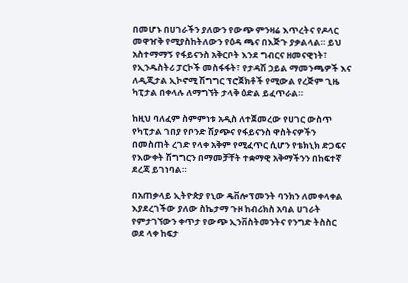በመሆኑ በሀገራችን ያለውን የውጭ ምንዛሬ እጥረትና የዶላር መዋዠቅ የሚያስከትለውን የዕዳ ጫና በእጅጉ ያቃልላል። ይህ አስተማማኝ የፋይናንስ አቅርቦት እንደ ግብርና ዘመናዊነት፣ የኢንዱስትሪ ፓርኮች መስፋፋት፣ የታዳሽ ኃይል ማመንጫዎች እና ለዲጂታል ኢኮኖሚ ሽግግር ፕሮጀክቶች የሚውል የረጅም ጊዜ ካፒታል በቀላሉ ለማግኘት ታላቅ ዕድል ይፈጥራል።

ከዚህ ባለፈም ስምምነቱ አዲስ ለተጀመረው የሀገር ውስጥ የካፒታል ገበያ የቦንድ ሽያጭና የፋይናንስ ዋስትናዎችን በመስጠት ረገድ የላቀ አቅም የሚፈጥር ሲሆን የቴክኒክ ድጋፍና የእውቀት ሽግግርን በማመቻቸት ተቋማዊ አቅማችንን በከፍተኛ ደረጃ ይገነባል።

በአጠቃላይ ኢትዮጵያ የኒው ዴቨሎፕመንት ባንክን ለመቀላቀል እያደረገችው ያለው ስኬታማ ጉዞ ከብሪክስ አባል ሀገራት የምታገኘውን ቀጥታ የውጭ ኢንቨስትመንትና የንግድ ትስስር ወደ ላቀ ከፍታ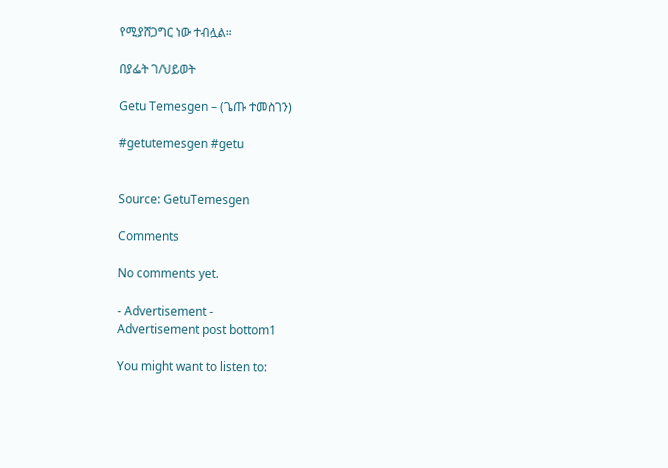የሚያሸጋግር ነው ተብሏል።

በያፌት ገ/ህይወት

Getu Temesgen – (ጌጡ ተመስገን)

#getutemesgen #getu


Source: GetuTemesgen

Comments

No comments yet.

- Advertisement -
Advertisement post bottom1

You might want to listen to: